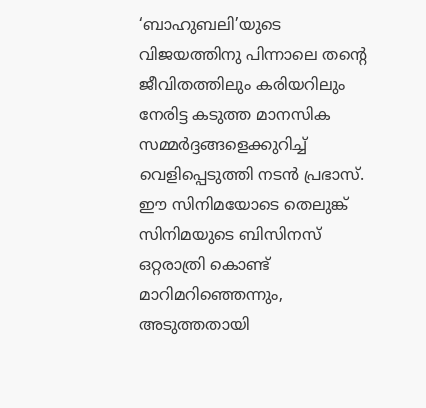‘ബാഹുബലി’യുടെ വിജയത്തിനു പിന്നാലെ തന്റെ ജീവിതത്തിലും കരിയറിലും നേരിട്ട കടുത്ത മാനസിക സമ്മർദ്ദങ്ങളെക്കുറിച്ച് വെളിപ്പെടുത്തി നടൻ പ്രഭാസ്. ഈ സിനിമയോടെ തെലുങ്ക് സിനിമയുടെ ബിസിനസ് ഒറ്റരാത്രി കൊണ്ട് മാറിമറിഞ്ഞെന്നും, അടുത്തതായി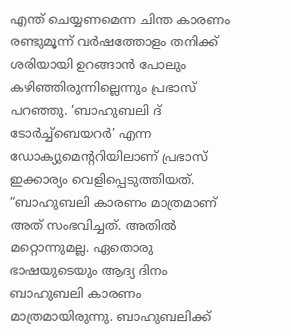എന്ത് ചെയ്യണമെന്ന ചിന്ത കാരണം രണ്ടുമൂന്ന് വർഷത്തോളം തനിക്ക് ശരിയായി ഉറങ്ങാൻ പോലും കഴിഞ്ഞിരുന്നില്ലെന്നും പ്രഭാസ് പറഞ്ഞു. ‘ബാഹുബലി ദ് ടോർച്ച്ബെയറർ’ എന്ന ഡോക്യുമെന്ററിയിലാണ് പ്രഭാസ് ഇക്കാര്യം വെളിപ്പെടുത്തിയത്.
“ബാഹുബലി കാരണം മാത്രമാണ് അത് സംഭവിച്ചത്. അതിൽ മറ്റൊന്നുമല്ല. ഏതൊരു ഭാഷയുടെയും ആദ്യ ദിനം ബാഹുബലി കാരണം മാത്രമായിരുന്നു. ബാഹുബലിക്ക്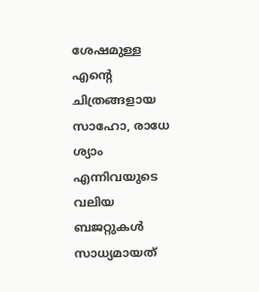ശേഷമുള്ള എന്റെ ചിത്രങ്ങളായ സാഹോ, രാധേ ശ്യാം എന്നിവയുടെ വലിയ ബജറ്റുകൾ സാധ്യമായത്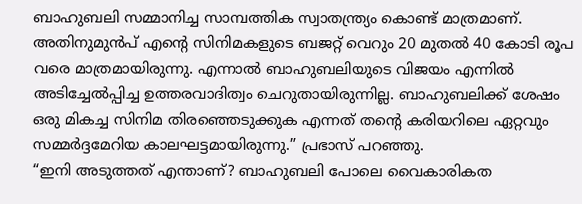ബാഹുബലി സമ്മാനിച്ച സാമ്പത്തിക സ്വാതന്ത്ര്യം കൊണ്ട് മാത്രമാണ്.
അതിനുമുൻപ് എന്റെ സിനിമകളുടെ ബജറ്റ് വെറും 20 മുതൽ 40 കോടി രൂപ വരെ മാത്രമായിരുന്നു. എന്നാൽ ബാഹുബലിയുടെ വിജയം എന്നിൽ അടിച്ചേൽപ്പിച്ച ഉത്തരവാദിത്വം ചെറുതായിരുന്നില്ല. ബാഹുബലിക്ക് ശേഷം ഒരു മികച്ച സിനിമ തിരഞ്ഞെടുക്കുക എന്നത് തന്റെ കരിയറിലെ ഏറ്റവും സമ്മർദ്ദമേറിയ കാലഘട്ടമായിരുന്നു.” പ്രഭാസ് പറഞ്ഞു.
“ഇനി അടുത്തത് എന്താണ്? ബാഹുബലി പോലെ വൈകാരികത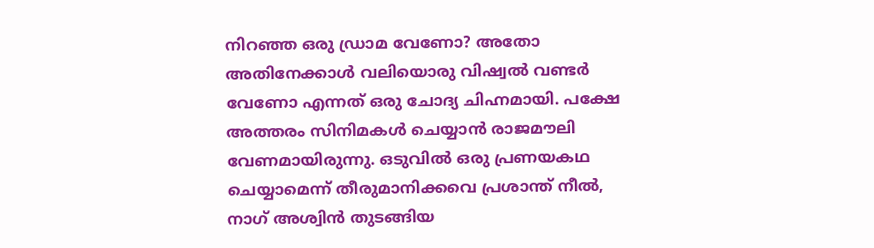നിറഞ്ഞ ഒരു ഡ്രാമ വേണോ? അതോ അതിനേക്കാൾ വലിയൊരു വിഷ്വൽ വണ്ടർ വേണോ എന്നത് ഒരു ചോദ്യ ചിഹ്നമായി. പക്ഷേ അത്തരം സിനിമകൾ ചെയ്യാൻ രാജമൗലി വേണമായിരുന്നു. ഒടുവിൽ ഒരു പ്രണയകഥ ചെയ്യാമെന്ന് തീരുമാനിക്കവെ പ്രശാന്ത് നീൽ, നാഗ് അശ്വിൻ തുടങ്ങിയ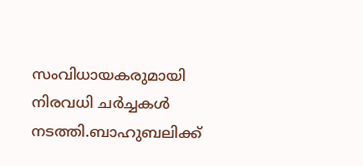സംവിധായകരുമായി നിരവധി ചർച്ചകൾ നടത്തി.ബാഹുബലിക്ക്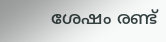ശേഷം രണ്ട്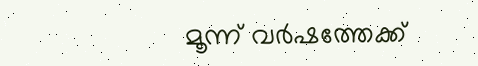മൂന്ന് വർഷത്തേക്ക്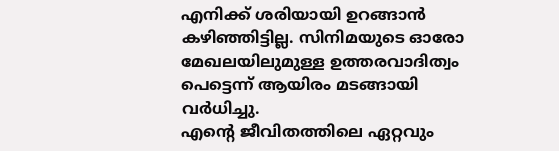എനിക്ക് ശരിയായി ഉറങ്ങാൻ കഴിഞ്ഞിട്ടില്ല. സിനിമയുടെ ഓരോ മേഖലയിലുമുള്ള ഉത്തരവാദിത്വം പെട്ടെന്ന് ആയിരം മടങ്ങായി വർധിച്ചു.
എന്റെ ജീവിതത്തിലെ ഏറ്റവും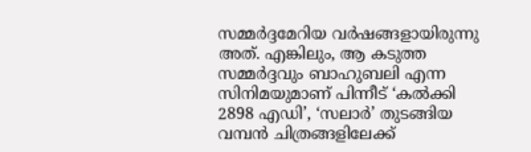സമ്മർദ്ദമേറിയ വർഷങ്ങളായിരുന്നു അത്. എങ്കിലും, ആ കടുത്ത സമ്മർദ്ദവും ബാഹുബലി എന്ന സിനിമയുമാണ് പിന്നീട് ‘കൽക്കി 2898 എഡി’, ‘സലാർ’ തുടങ്ങിയ വമ്പൻ ചിത്രങ്ങളിലേക്ക്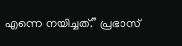എന്നെ നയിച്ചത്.” പ്രഭാസ്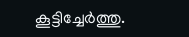കൂട്ടിച്ചേർത്തു.